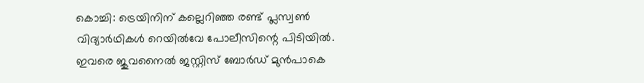കൊച്ചി: ട്രെയിനിന് കല്ലെറിഞ്ഞ രണ്ട് പ്ലസ്വണ്‍ വിദ്യാര്‍ഥികള്‍ റെയില്‍വേ പോലീസിന്റെ പിടിയില്‍. ഇവരെ ജുവനൈല്‍ ജസ്റ്റിസ് ബോര്‍ഡ് മുന്‍പാകെ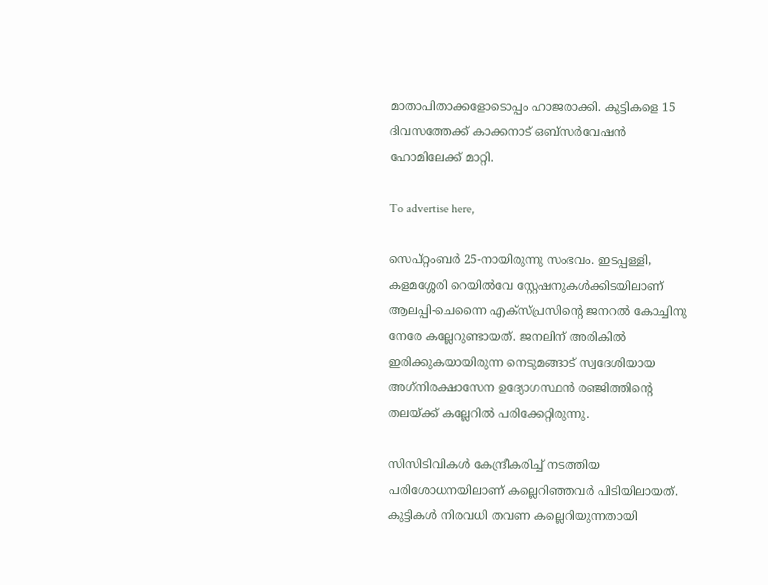മാതാപിതാക്കളോടൊപ്പം ഹാജരാക്കി. കുട്ടികളെ 15 ദിവസത്തേക്ക് കാക്കനാട് ഒബ്‌സര്‍വേഷന്‍ ഹോമിലേക്ക് മാറ്റി.

To advertise here,

സെപ്റ്റംബര്‍ 25-നായിരുന്നു സംഭവം. ഇടപ്പള്ളി, കളമശ്ശേരി റെയില്‍വേ സ്റ്റേഷനുകള്‍ക്കിടയിലാണ് ആലപ്പി-ചെന്നൈ എക്‌സ്പ്രസിന്റെ ജനറല്‍ കോച്ചിനു നേരേ കല്ലേറുണ്ടായത്. ജനലിന് അരികില്‍ ഇരിക്കുകയായിരുന്ന നെടുമങ്ങാട് സ്വദേശിയായ അഗ്‌നിരക്ഷാസേന ഉദ്യോഗസ്ഥന്‍ രഞ്ജിത്തിന്റെ തലയ്ക്ക് കല്ലേറില്‍ പരിക്കേറ്റിരുന്നു.

സിസിടിവികള്‍ കേന്ദ്രീകരിച്ച് നടത്തിയ പരിശോധനയിലാണ് കല്ലെറിഞ്ഞവര്‍ പിടിയിലായത്. കുട്ടികള്‍ നിരവധി തവണ കല്ലെറിയുന്നതായി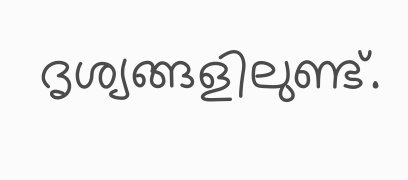ദൃശ്യങ്ങളിലുണ്ട്.